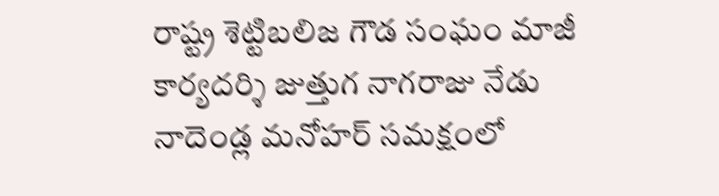రాష్ట్ర శెట్టిబలిజ గౌడ సంఘం మాజీ కార్యదర్శి జుత్తుగ నాగరాజు నేడు నాదెండ్ల మనోహర్ సమక్షంలో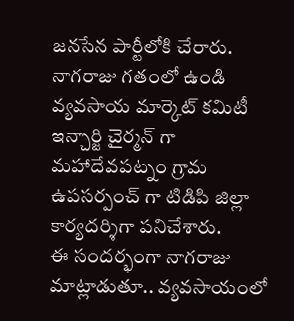జనసేన పార్టీలోకి చేరారు. నాగరాజు గతంలో ఉండి వ్యవసాయ మార్కెట్ కమిటీ ఇన్చార్జి చైర్మన్ గా మహాదేవపట్నం గ్రామ ఉపసర్పంచ్ గా టిడిపి జిల్లా కార్యదర్శిగా పనిచేశారు.
ఈ సందర్భంగా నాగరాజు మాట్లాడుతూ.. వ్యవసాయంలో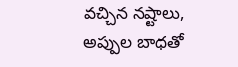వచ్చిన నష్టాలు, అప్పుల బాధతో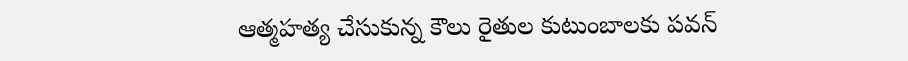ఆత్మహత్య చేసుకున్న కౌలు రైతుల కుటుంబాలకు పవన్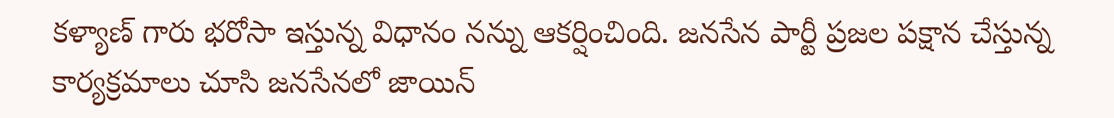కళ్యాణ్ గారు భరోసా ఇస్తున్న విధానం నన్ను ఆకర్షించింది. జనసేన పార్టీ ప్రజల పక్షాన చేస్తున్న కార్యక్రమాలు చూసి జనసేనలో జాయిన్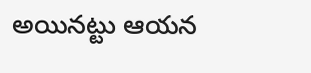అయినట్టు ఆయన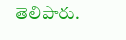తెలిపారు.